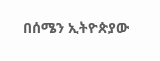በሰሜን ኢትዮጵያው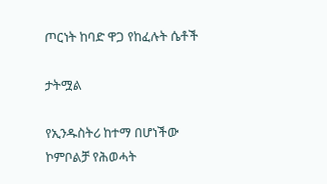ጦርነት ከባድ ዋጋ የከፈሉት ሴቶች

ታትሟል

የኢንዱስትሪ ከተማ በሆነችው ኮምቦልቻ የሕወሓት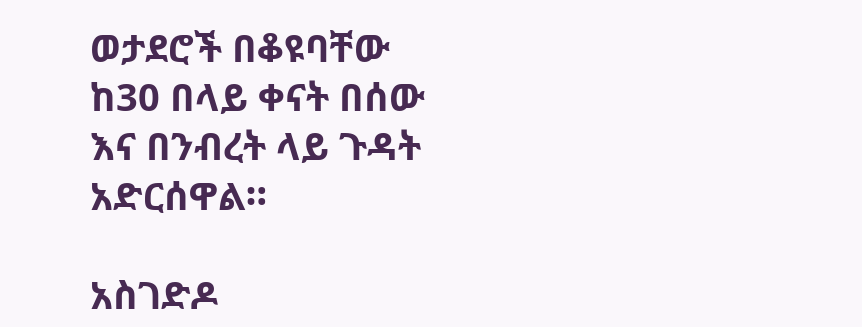ወታደሮች በቆዩባቸው ከ30 በላይ ቀናት በሰው እና በንብረት ላይ ጉዳት አድርሰዋል።

አስገድዶ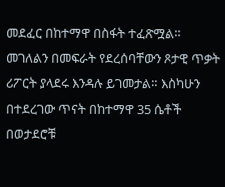መደፈር በከተማዋ በስፋት ተፈጽሟል። መገለልን በመፍራት የደረሰባቸውን ጾታዊ ጥቃት ሪፖርት ያላደሩ እንዳሉ ይገመታል። እስካሁን በተደረገው ጥናት በከተማዋ 35 ሴቶች በወታደሮቹ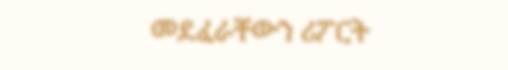መደፈራቸውን ሪፖርት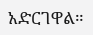አድርገዋል።